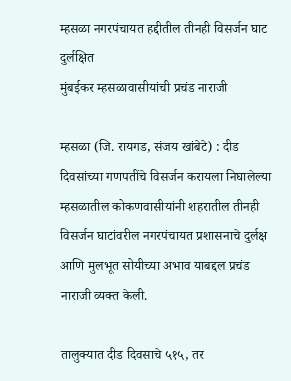म्हसळा नगरपंचायत हद्दीतील तीनही विसर्जन घाट दुर्लक्षित
मुंबईकर म्हसळावासीयांची प्रचंड नाराजी

म्हसळा (जि. रायगड, संजय खांबेटे) : दीड दिवसांच्या गणपतींचे विसर्जन करायला निघालेल्या म्हसळातील कोकणवासीयांनी शहरातील तीनही विसर्जन घाटांवरील नगरपंचायत प्रशासनाचे दुर्लक्ष आणि मुलभूत सोयीच्या अभाव याबद्दल प्रचंड नाराजी व्यक्त केली.

तालुक्यात दीड दिवसाचे ५१५, तर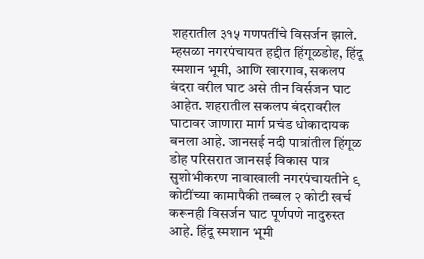शहरातील ३१५ गणपतींचे विसर्जन झाले. म्हसळा नगरपंचायत हद्दीत हिंगूळडोह, हिंदू स्मशान भूमी, आणि खारगाव, सकलप बंदरा वरील घाट असे तीन विर्सजन घाट आहेत. शहरातील सकलप बंदरावरील घाटावर जाणारा मार्ग प्रचंड धोकादायक बनला आहे. जानसई नदी पात्रांतील हिंगूळ डोह परिसरात जानसई विकास पात्र सुशोभीकरण नावाखाली नगरपंचायतीने ९ कोटींच्या कामापैकी तब्बल २ कोटी खर्च करूनही विसर्जन घाट पूर्णपणे नादुरुस्त आहे. हिंदू स्मशान भूमी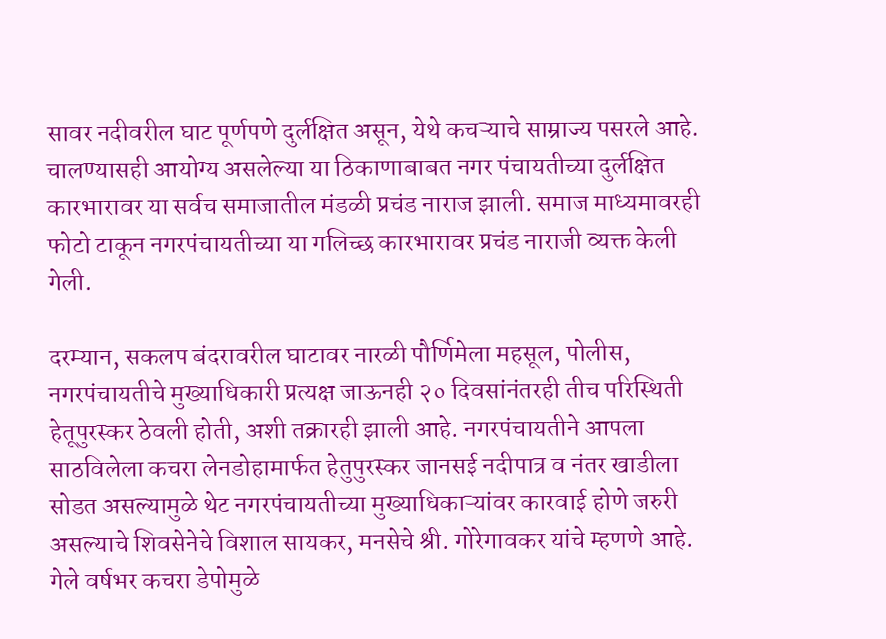सावर नदीवरील घाट पूर्णपणे दुर्लक्षित असून, येथे कचऱ्याचे साम्राज्य पसरले आहे. चालण्यासही आयोग्य असलेल्या या ठिकाणाबाबत नगर पंचायतीच्या दुर्लक्षित कारभारावर या सर्वच समाजातील मंडळी प्रचंड नाराज झाली. समाज माध्यमावरही फोटो टाकून नगरपंचायतीच्या या गलिच्छ कारभारावर प्रचंड नाराजी व्यक्त केली गेली.

दरम्यान, सकलप बंदरावरील घाटावर नारळी पौर्णिमेला महसूल, पोलीस, नगरपंचायतीचे मुख्याधिकारी प्रत्यक्ष जाऊनही २० दिवसांनंतरही तीच परिस्थिती हेतूपुरस्कर ठेवली होती, अशी तक्रारही झाली आहे. नगरपंचायतीने आपला साठविलेला कचरा लेनडोहामार्फत हेतुपुरस्कर जानसई नदीपात्र व नंतर खाडीला सोडत असल्यामुळे थेट नगरपंचायतीच्या मुख्याधिकाऱ्यांवर कारवाई होणे जरुरी असल्याचे शिवसेनेचे विशाल सायकर, मनसेचे श्री. गोरेगावकर यांचे म्हणणे आहे. गेले वर्षभर कचरा डेपोमुळे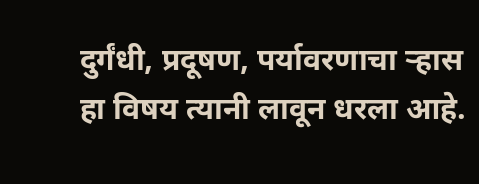दुर्गंधी, प्रदूषण, पर्यावरणाचा ऱ्हास हा विषय त्यानी लावून धरला आहे.